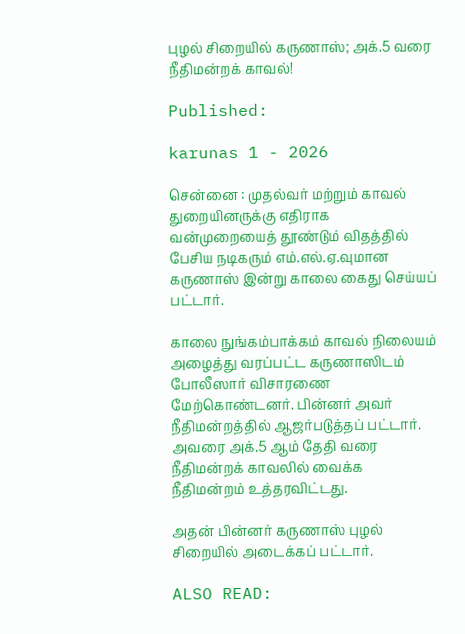புழல் சிறையில் கருணாஸ்; அக்.5 வரை நீதிமன்றக் காவல்!

Published:

karunas 1 - 2026

சென்னை : முதல்வர் மற்றும் காவல் துறையினருக்கு எதிராக வன்முறையைத் தூண்டும் விதத்தில் பேசிய நடிகரும் எம்.எல்.ஏ.வுமான கருணாஸ் இன்று காலை கைது செய்யப் பட்டார்.

காலை நுங்கம்பாக்கம் காவல் நிலையம் அழைத்து வரப்பட்ட கருணாஸிடம் போலீஸார் விசாரணை மேற்கொண்டனர். பின்னர் அவர் நீதிமன்றத்தில் ஆஜர்படுத்தப் பட்டார். அவரை அக்.5 ஆம் தேதி வரை நீதிமன்றக் காவலில் வைக்க நீதிமன்றம் உத்தரவிட்டது.

அதன் பின்னர் கருணாஸ் புழல் சிறையில் அடைக்கப் பட்டார்.

ALSO READ: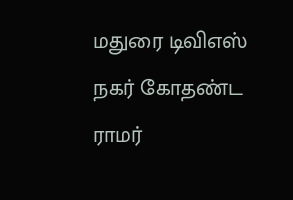மதுரை டிவிஎஸ் நகர் கோதண்ட ராமர்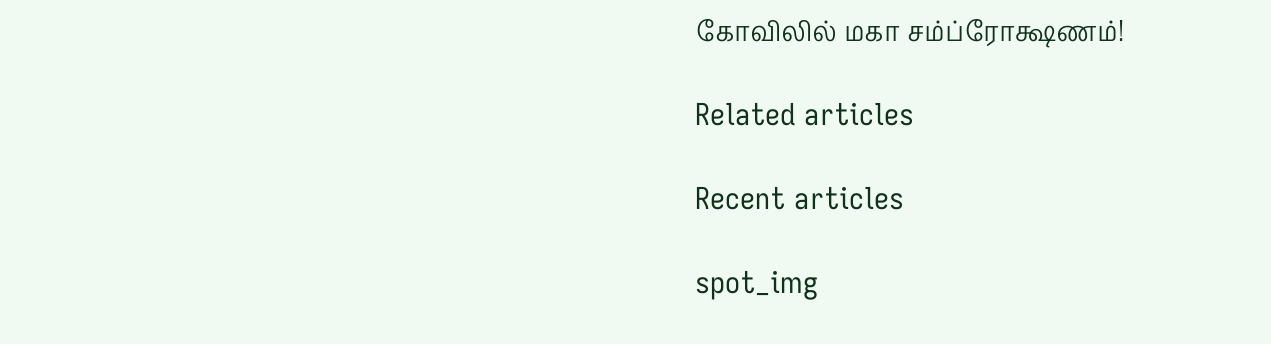கோவிலில் மகா சம்ப்ரோக்ஷணம்!

Related articles

Recent articles

spot_img